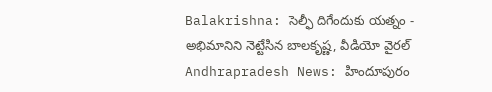Balakrishna: సెల్ఫీ దిగేందుకు యత్నం - అభిమానిని నెట్టేసిన బాలకృష్ణ, వీడియో వైరల్
Andhrapradesh News: హిందూపురం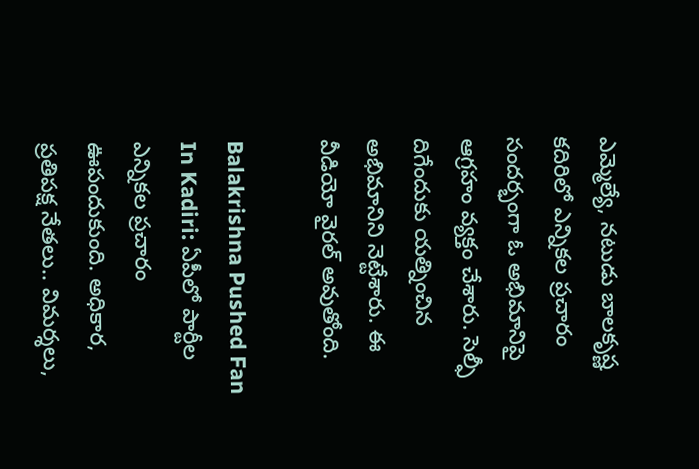ఎమ్మెల్యే, నటుడు బాలకృష్ణ కదిరిలో ఎన్నికల ప్రచారం సందర్భంగా ఓ అభిమానిపై ఆగ్రహం వ్యక్తం చేశారు. సెల్ఫీ దిగేందుకు యత్నించిన అభిమానిని నెట్టేశారు. ఈ వీడియో వైరల్ అవుతోంది.

Balakrishna Pushed Fan In Kadiri: ఏపీలో పార్టీల ఎన్నికల ప్రచారం ఊపందుకుంది. అధికార, ప్రతిపక్ష నేతలు.. విమర్శలు,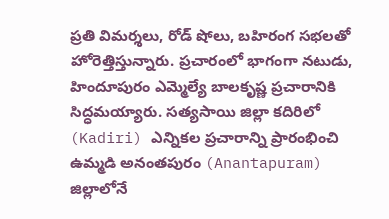ప్రతి విమర్శలు, రోడ్ షోలు, బహిరంగ సభలతో హోరెత్తిస్తున్నారు. ప్రచారంలో భాగంగా నటుడు, హిందూపురం ఎమ్మెల్యే బాలకృష్ణ ప్రచారానికి సిద్ధమయ్యారు. సత్యసాయి జిల్లా కదిరిలో (Kadiri) ఎన్నికల ప్రచారాన్ని ప్రారంభించి ఉమ్మడి అనంతపురం (Anantapuram) జిల్లాలోనే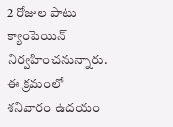2 రోజుల పాటు క్యాంపెయిన్ నిర్వహించనున్నారు. ఈ క్రమంలో శనివారం ఉదయం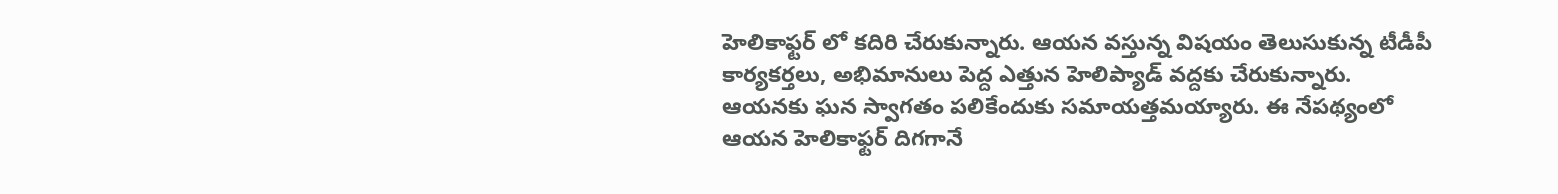హెలికాఫ్టర్ లో కదిరి చేరుకున్నారు. ఆయన వస్తున్న విషయం తెలుసుకున్న టీడీపీ కార్యకర్తలు, అభిమానులు పెద్ద ఎత్తున హెలిప్యాడ్ వద్దకు చేరుకున్నారు. ఆయనకు ఘన స్వాగతం పలికేందుకు సమాయత్తమయ్యారు. ఈ నేపథ్యంలో ఆయన హెలికాఫ్టర్ దిగగానే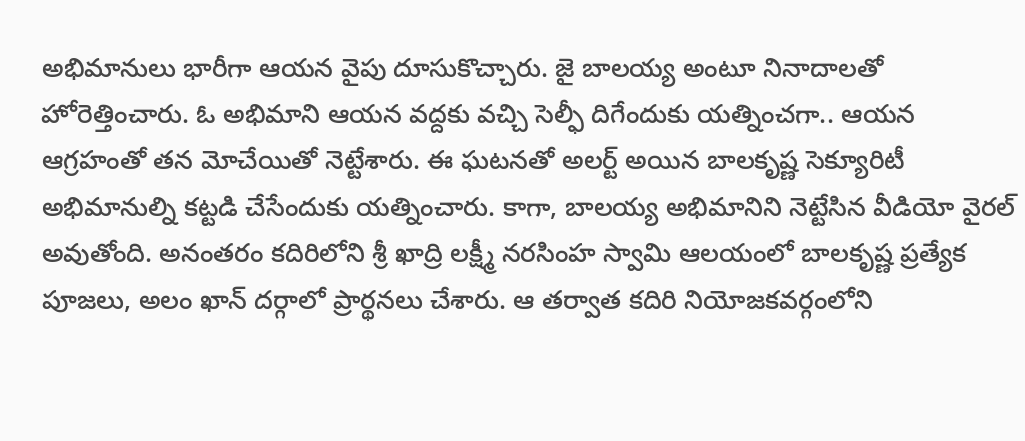అభిమానులు భారీగా ఆయన వైపు దూసుకొచ్చారు. జై బాలయ్య అంటూ నినాదాలతో హోరెత్తించారు. ఓ అభిమాని ఆయన వద్దకు వచ్చి సెల్ఫీ దిగేందుకు యత్నించగా.. ఆయన ఆగ్రహంతో తన మోచేయితో నెట్టేశారు. ఈ ఘటనతో అలర్ట్ అయిన బాలకృష్ణ సెక్యూరిటీ అభిమానుల్ని కట్టడి చేసేందుకు యత్నించారు. కాగా, బాలయ్య అభిమానిని నెట్టేసిన వీడియో వైరల్ అవుతోంది. అనంతరం కదిరిలోని శ్రీ ఖాద్రి లక్ష్మీ నరసింహ స్వామి ఆలయంలో బాలకృష్ణ ప్రత్యేక పూజలు, అలం ఖాన్ దర్గాలో ప్రార్థనలు చేశారు. ఆ తర్వాత కదిరి నియోజకవర్గంలోని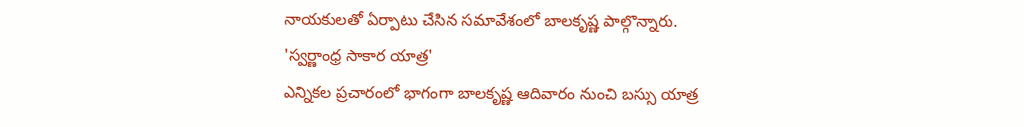నాయకులతో ఏర్పాటు చేసిన సమావేశంలో బాలకృష్ణ పాల్గొన్నారు.
'స్వర్ణాంధ్ర సాకార యాత్ర'
ఎన్నికల ప్రచారంలో భాగంగా బాలకృష్ణ ఆదివారం నుంచి బస్సు యాత్ర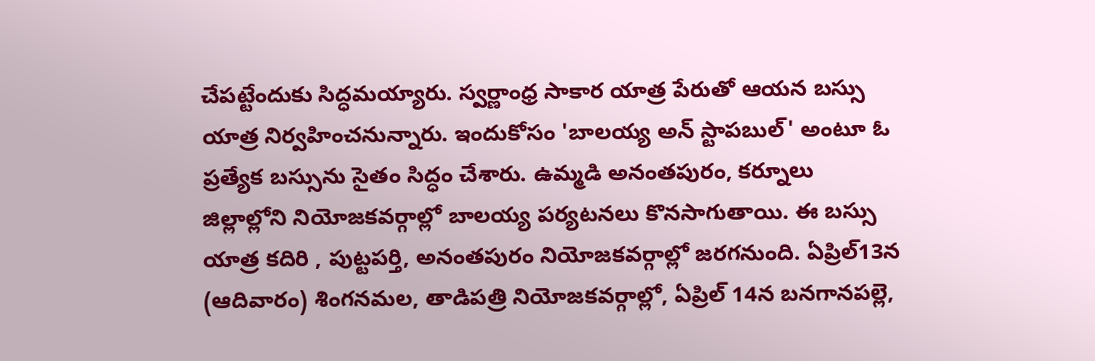చేపట్టేందుకు సిద్ధమయ్యారు. స్వర్ణాంధ్ర సాకార యాత్ర పేరుతో ఆయన బస్సు యాత్ర నిర్వహించనున్నారు. ఇందుకోసం 'బాలయ్య అన్ స్టాపబుల్' అంటూ ఓ ప్రత్యేక బస్సును సైతం సిద్ధం చేశారు. ఉమ్మడి అనంతపురం, కర్నూలు జిల్లాల్లోని నియోజకవర్గాల్లో బాలయ్య పర్యటనలు కొనసాగుతాయి. ఈ బస్సు యాత్ర కదిరి , పుట్టపర్తి, అనంతపురం నియోజకవర్గాల్లో జరగనుంది. ఏప్రిల్13న (ఆదివారం) శింగనమల, తాడిపత్రి నియోజకవర్గాల్లో, ఏప్రిల్ 14న బనగానపల్లె,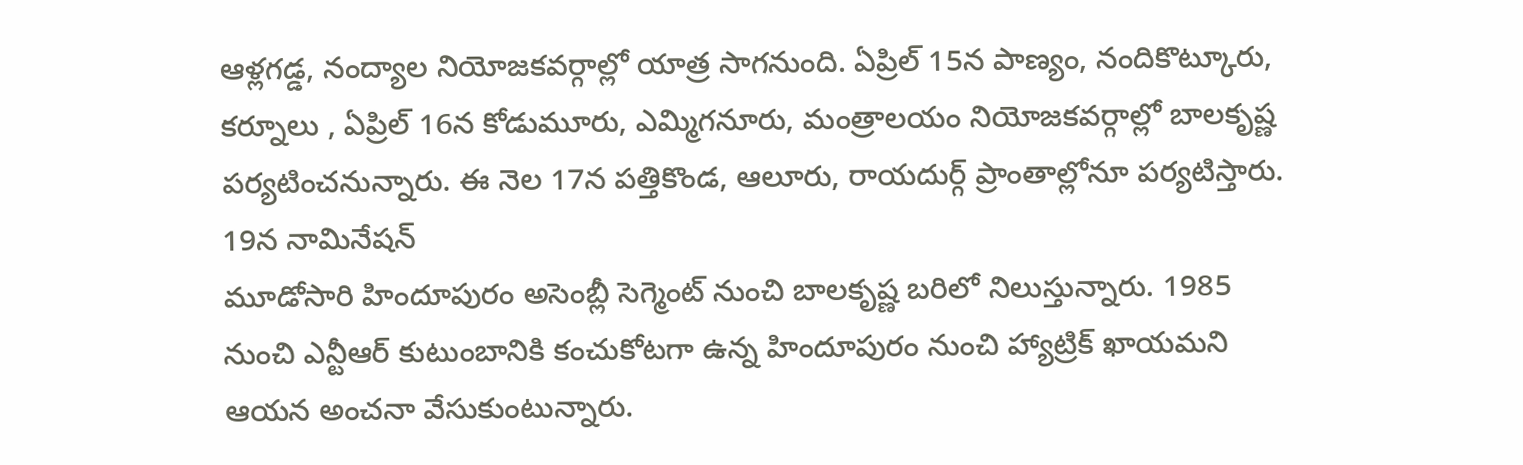ఆళ్లగడ్డ, నంద్యాల నియోజకవర్గాల్లో యాత్ర సాగనుంది. ఏప్రిల్ 15న పాణ్యం, నందికొట్కూరు, కర్నూలు , ఏప్రిల్ 16న కోడుమూరు, ఎమ్మిగనూరు, మంత్రాలయం నియోజకవర్గాల్లో బాలకృష్ణ పర్యటించనున్నారు. ఈ నెల 17న పత్తికొండ, ఆలూరు, రాయదుర్గ్ ప్రాంతాల్లోనూ పర్యటిస్తారు.
19న నామినేషన్
మూడోసారి హిందూపురం అసెంబ్లీ సెగ్మెంట్ నుంచి బాలకృష్ణ బరిలో నిలుస్తున్నారు. 1985 నుంచి ఎన్టీఆర్ కుటుంబానికి కంచుకోటగా ఉన్న హిందూపురం నుంచి హ్యాట్రిక్ ఖాయమని ఆయన అంచనా వేసుకుంటున్నారు.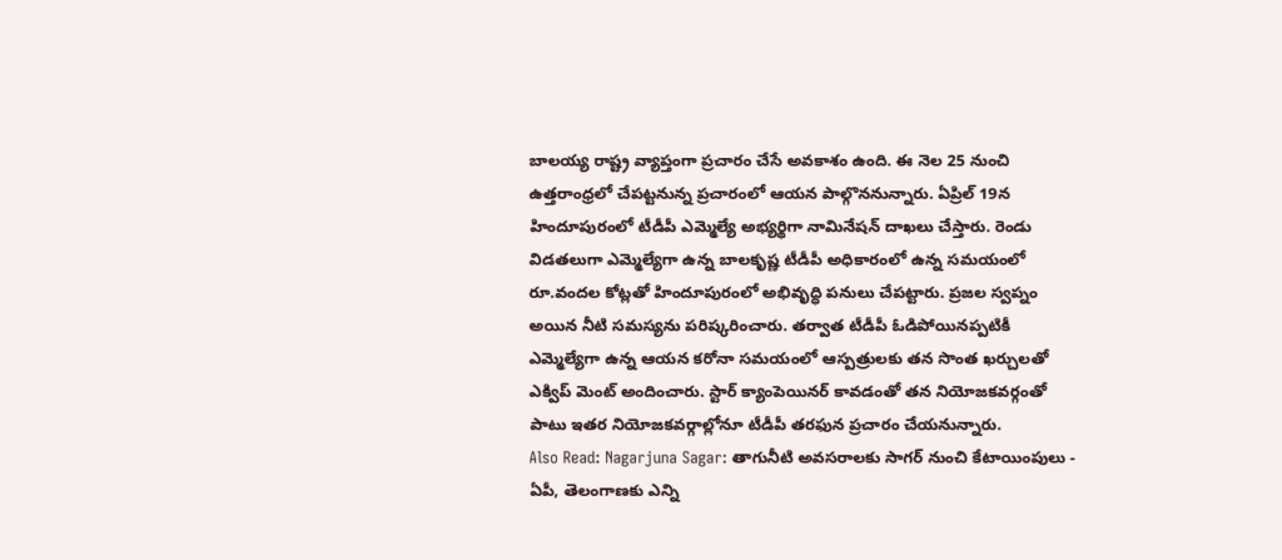బాలయ్య రాష్ట్ర వ్యాప్తంగా ప్రచారం చేసే అవకాశం ఉంది. ఈ నెల 25 నుంచి ఉత్తరాంధ్రలో చేపట్టనున్న ప్రచారంలో ఆయన పాల్గొననున్నారు. ఏప్రిల్ 19న హిందూపురంలో టీడీపీ ఎమ్మెల్యే అభ్యర్థిగా నామినేషన్ దాఖలు చేస్తారు. రెండు విడతలుగా ఎమ్మెల్యేగా ఉన్న బాలకృష్ణ టీడీపీ అధికారంలో ఉన్న సమయంలో రూ.వందల కోట్లతో హిందూపురంలో అభివృద్ధి పనులు చేపట్టారు. ప్రజల స్వప్నం అయిన నీటి సమస్యను పరిష్కరించారు. తర్వాత టీడీపీ ఓడిపోయినప్పటికీ ఎమ్మెల్యేగా ఉన్న ఆయన కరోనా సమయంలో ఆస్పత్రులకు తన సొంత ఖర్చులతో ఎక్విప్ మెంట్ అందించారు. స్టార్ క్యాంపెయినర్ కావడంతో తన నియోజకవర్గంతో పాటు ఇతర నియోజకవర్గాల్లోనూ టీడీపీ తరఫున ప్రచారం చేయనున్నారు.
Also Read: Nagarjuna Sagar: తాగునీటి అవసరాలకు సాగర్ నుంచి కేటాయింపులు - ఏపీ, తెలంగాణకు ఎన్ని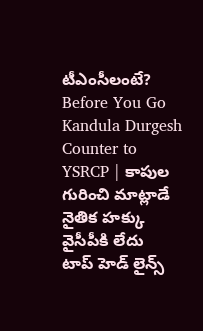టీఎంసీలంటే?
Before You Go
Kandula Durgesh Counter to YSRCP | కాపుల గురించి మాట్లాడే నైతిక హక్కు వైసీపీకి లేదు
టాప్ హెడ్ లైన్స్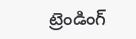ట్రెండింగ్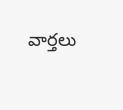వార్తలు